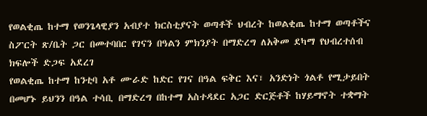የወልቂጤ ከተማ የወንጌላዊያን አብያተ ክርስቲያናት ወጣቶች ህብረት ከወልቂጤ ከተማ ወጣቶችና ስፖርት ጽ/ቤት ጋር በመተባበር የገናን በዓልን ምክንያት በማድረግ ለአቅመ ደካማ የህብረተሰብ ክፍሎች ድጋፍ አደረገ
የወልቂጤ ከተማ ከንቲባ አቶ ሙራድ ከድር የገና በዓል ፍቅር እና፣ አንድነት ጎልቶ የሚታይበት በመሆኑ ይህንን በዓል ተሳቢ በማድረግ በከተማ አስተዳደር አጋር ድርጅቶች ከሃይማኖት ተቋማት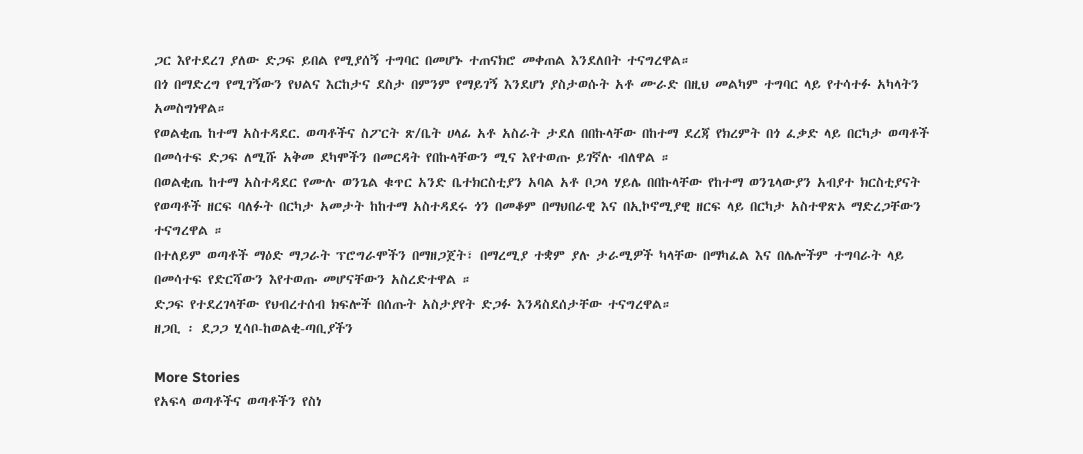ጋር እየተደረገ ያለው ድጋፍ ይበል የሚያሰኝ ተግባር በመሆኑ ተጠናክሮ መቀጠል እንደለበት ተናግረዋል።
በጎ በማድረግ የሚገኝውን የህልና እርከታና ደስታ በምንም የማይገኝ እንደሆነ ያስታወሱት አቶ ሙራድ በዚህ መልካም ተግባር ላይ የተሳተፉ አካላትን አመስግነዋል።
የወልቂጤ ከተማ አስተዳደር. ወጣቶችና ስፖርት ጽ/ቤት ሀላፊ አቶ አስራት ታደለ በበኩላቸው በከተማ ደረጃ የክረምት በጎ ፈቃድ ላይ በርካታ ወጣቶች በመሳተፍ ድጋፍ ለሚሹ አቅመ ደካሞችን በመርዳት የበኩላቸውን ሚና እየተወጡ ይገኛሉ ብለዋል ።
በወልቂጤ ከተማ አስተዳደር የሙሉ ወንጌል ቁጥር አንድ ቤተክርስቲያን አባል አቶ ቦጋላ ሃይሌ በበኩላቸው የከተማ ወንጌላውያን አብያተ ክርስቲያናት የወጣቶች ዘርፍ ባለፉት በርካታ አመታት ከከተማ አስተዳደሩ ጎን በመቆም በማህበራዊ እና በኢኮኖሚያዊ ዘርፍ ላይ በርካታ አስተዋጽኦ ማድረጋቸውን ተናግረዋል ።
በተለይም ወጣቶች ማዕድ ማጋራት ፕሮግራሞችን በማዘጋጀት፣ በማረሚያ ተቋም ያሉ ታራሚዎች ካላቸው በማካፈል እና በሌሎችም ተግባራት ላይ በመሳተፍ የድርሻውን እየተወጡ መሆናቸውን አስረድተዋል ።
ድጋፍ የተደረገላቸው የህብረተሰብ ክፍሎች በሰጡት አስታያየት ድጋፉ እንዳስደሰታቸው ተናግረዋል።
ዘጋቢ ፡ ደጋጋ ሂሳቦ-ከወልቂ-ጣቢያችን

More Stories
የአፍላ ወጣቶችና ወጣቶችን የስነ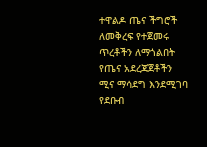ተዋልዶ ጤና ችግሮች ለመቅረፍ የተጀመሩ ጥረቶችን ለማጎልበት የጤና አደረጃጀቶችን ሚና ማሳደግ እንደሚገባ የደቡብ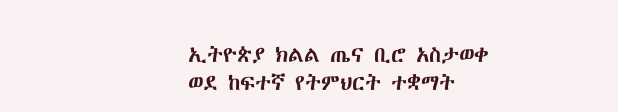ኢትዮጵያ ክልል ጤና ቢሮ አስታወቀ
ወደ ከፍተኛ የትምህርት ተቋማት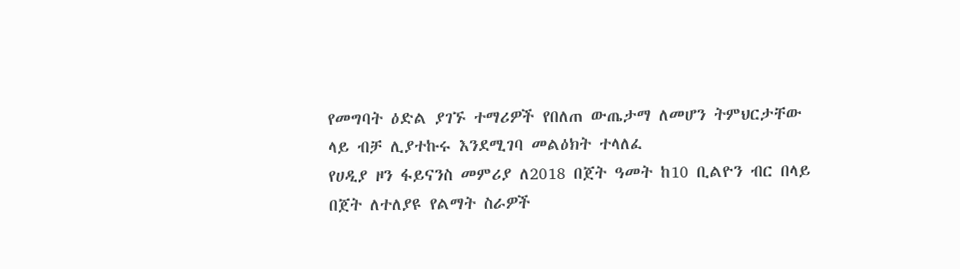የመግባት ዕድል ያገኙ ተማሪዎች የበለጠ ውጤታማ ለመሆን ትምህርታቸው ላይ ብቻ ሊያተኩሩ እንደሚገባ መልዕክት ተላለፈ
የሀዲያ ዞን ፋይናንስ መምሪያ ለ2018 በጀት ዓመት ከ10 ቢልዮን ብር በላይ በጀት ለተለያዩ የልማት ስራዎች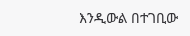እንዲውል በተገቢው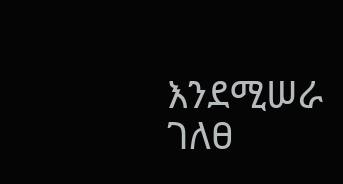እንደሚሠራ ገለፀ